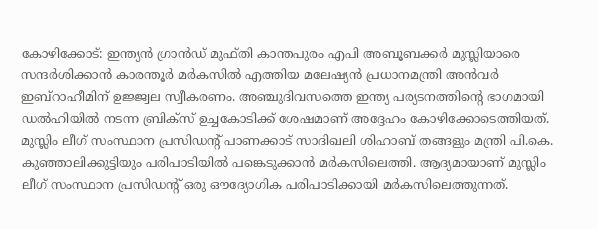കോഴിക്കോട്: ഇന്ത്യൻ ഗ്രാൻഡ് മുഫ്തി കാന്തപുരം എപി അബൂബക്കർ മുസ്ലിയാരെ സന്ദർശിക്കാൻ കാരന്തൂർ മർകസിൽ എത്തിയ മലേഷ്യൻ പ്രധാനമന്ത്രി അൻവർ ഇബ്റാഹീമിന് ഉജ്ജ്വല സ്വീകരണം. അഞ്ചുദിവസത്തെ ഇന്ത്യ പര്യടനത്തിന്റെ ഭാഗമായി ഡൽഹിയിൽ നടന്ന ബ്രിക്സ് ഉച്ചകോടിക്ക് ശേഷമാണ് അദ്ദേഹം കോഴിക്കോടെത്തിയത്.
മുസ്ലിം ലീഗ് സംസ്ഥാന പ്രസിഡന്റ് പാണക്കാട് സാദിഖലി ശിഹാബ് തങ്ങളും മന്ത്രി പി.കെ. കുഞ്ഞാലിക്കുട്ടിയും പരിപാടിയിൽ പങ്കെടുക്കാൻ മർകസിലെത്തി. ആദ്യമായാണ് മുസ്ലിം ലീഗ് സംസ്ഥാന പ്രസിഡന്റ് ഒരു ഔദ്യോഗിക പരിപാടിക്കായി മർകസിലെത്തുന്നത്.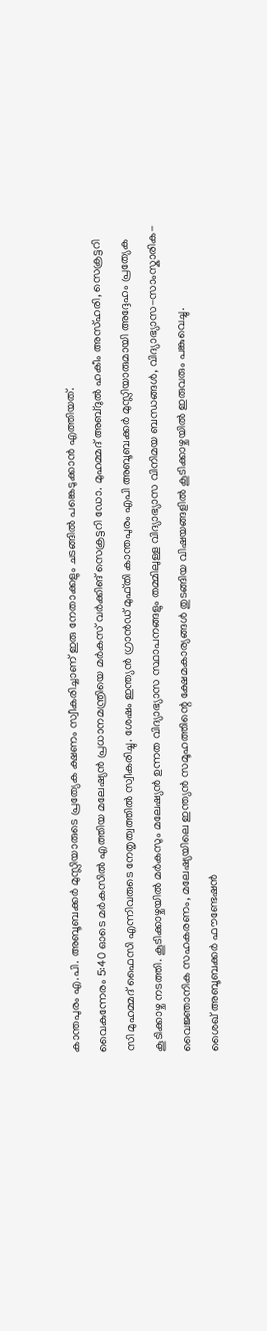കാന്തപുരം എ.പി. അബൂബക്കർ മുസ്ലിയാരുടെ പ്രത്യേക ക്ഷണം സ്വീകരിച്ചാണ് ഇരു നേതാക്കളും ചടങ്ങിൽ പങ്കെടുക്കാൻ എത്തിയത്.
വൈകുന്നേരം 5:40 ഓടെ മർകസിൽ എത്തിയ മലേഷ്യൻ പ്രധാനമന്ത്രിയെ മർകസ് വർക്കിങ് സെക്രട്ടറി ഡോ. മുഹമ്മദ് അബ്ദുൽ ഹകീം അസ്ഹരി, സെക്രട്ടറി സി മുഹമ്മദ് ഫൈസി എന്നിവരുടെ നേതൃത്വത്തിൽ സ്വീകരിച്ചു. ശേഷം ഇന്ത്യൻ ഗ്രാൻഡ് മുഫ്തി കാന്തപുരം എപി അബൂബക്കർ മുസ്ലിയാരുമായി അദ്ദേഹം പ്രത്യേക കൂടിക്കാഴ്ച നടത്തി. കൂടിക്കാഴ്ചയിൽ മർകസും മലേഷ്യൻ ഉന്നത വിദ്യാഭ്യാസ സ്ഥാപനങ്ങളും തമ്മിലുള്ള വിദ്യാഭ്യാസ വിനിമയ ബന്ധങ്ങൾ, വിദ്യാഭ്യാസ-സാംസ്കാരിക-വൈജ്ഞാനിക സഹകരണം, മലേഷ്യയിലെ ഇന്ത്യൻ സമൂഹത്തിന്റെ ക്ഷേമകാര്യങ്ങൾ തുടങ്ങിയ വിഷയങ്ങളിൽ കൂടിക്കാഴ്ചയിൽ ഇരുവരും പങ്കുവെച്ചു.
ശൈഖ് അബൂബക്കർ ഫൗണ്ടേഷൻ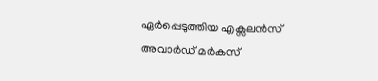ഏർപ്പെടുത്തിയ എക്സലൻസ് അവാർഡ് മർകസ്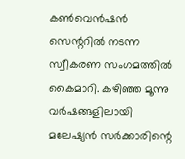കൺവെൻഷൻ സെന്ററിൽ നടന്ന സ്വീകരണ സംഗമത്തിൽ കൈമാറി. കഴിഞ്ഞ മൂന്നു വർഷങ്ങളിലായി മലേഷ്യൻ സർക്കാരിന്റെ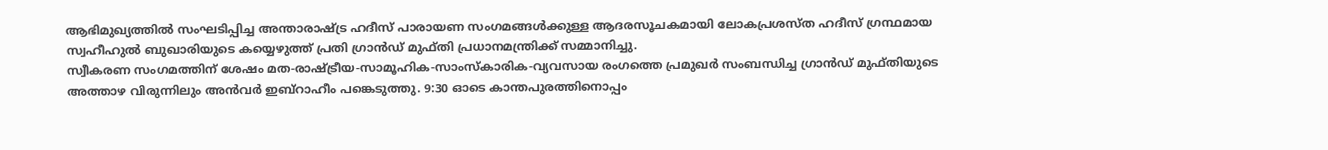ആഭിമുഖ്യത്തിൽ സംഘടിപ്പിച്ച അന്താരാഷ്ട്ര ഹദീസ് പാരായണ സംഗമങ്ങൾക്കുള്ള ആദരസൂചകമായി ലോകപ്രശസ്ത ഹദീസ് ഗ്രന്ഥമായ സ്വഹീഹുൽ ബുഖാരിയുടെ കയ്യെഴുത്ത് പ്രതി ഗ്രാൻഡ് മുഫ്തി പ്രധാനമന്ത്രിക്ക് സമ്മാനിച്ചു.
സ്വീകരണ സംഗമത്തിന് ശേഷം മത-രാഷ്ട്രീയ-സാമൂഹിക-സാംസ്കാരിക-വ്യവസായ രംഗത്തെ പ്രമുഖർ സംബന്ധിച്ച ഗ്രാൻഡ് മുഫ്തിയുടെ അത്താഴ വിരുന്നിലും അൻവർ ഇബ്റാഹീം പങ്കെടുത്തു. 9:30 ഓടെ കാന്തപുരത്തിനൊപ്പം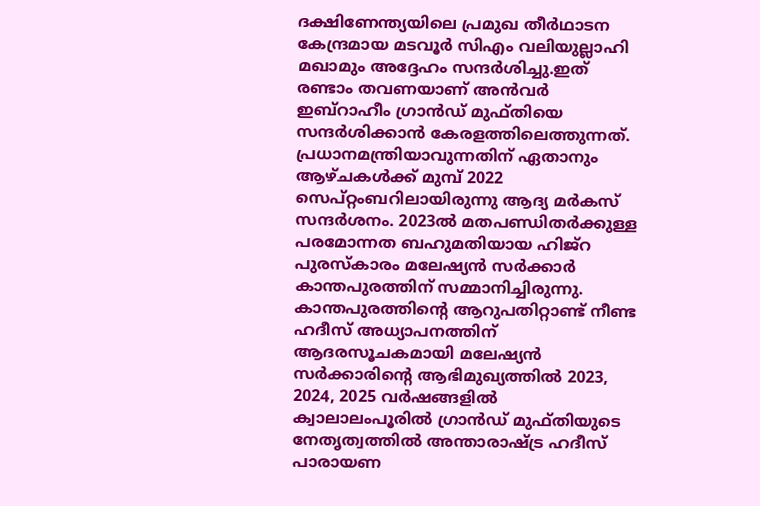ദക്ഷിണേന്ത്യയിലെ പ്രമുഖ തീർഥാടന കേന്ദ്രമായ മടവൂർ സിഎം വലിയുല്ലാഹി മഖാമും അദ്ദേഹം സന്ദർശിച്ചു.ഇത് രണ്ടാം തവണയാണ് അൻവർ ഇബ്റാഹീം ഗ്രാൻഡ് മുഫ്തിയെ സന്ദർശിക്കാൻ കേരളത്തിലെത്തുന്നത്. പ്രധാനമന്ത്രിയാവുന്നതിന് ഏതാനും ആഴ്ചകൾക്ക് മുമ്പ് 2022 സെപ്റ്റംബറിലായിരുന്നു ആദ്യ മർകസ് സന്ദർശനം. 2023ൽ മതപണ്ഡിതർക്കുള്ള പരമോന്നത ബഹുമതിയായ ഹിജ്റ പുരസ്കാരം മലേഷ്യൻ സർക്കാർ കാന്തപുരത്തിന് സമ്മാനിച്ചിരുന്നു. കാന്തപുരത്തിന്റെ ആറുപതിറ്റാണ്ട് നീണ്ട ഹദീസ് അധ്യാപനത്തിന് ആദരസൂചകമായി മലേഷ്യൻ സർക്കാരിന്റെ ആഭിമുഖ്യത്തിൽ 2023, 2024, 2025 വർഷങ്ങളിൽ ക്വാലാലംപൂരിൽ ഗ്രാൻഡ് മുഫ്തിയുടെ നേതൃത്വത്തിൽ അന്താരാഷ്ട്ര ഹദീസ് പാരായണ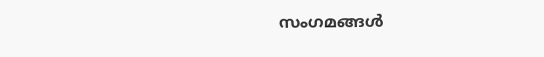സംഗമങ്ങൾ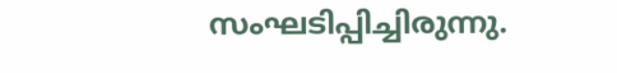സംഘടിപ്പിച്ചിരുന്നു.